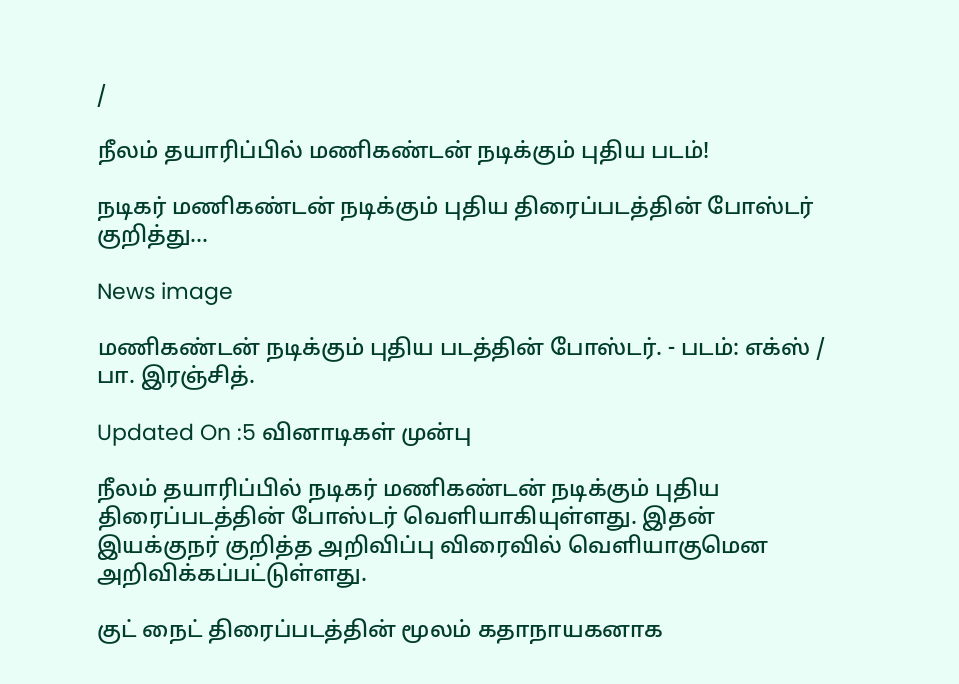/

நீலம் தயாரிப்பில் மணிகண்டன் நடிக்கும் புதிய படம்!

நடிகர் மணிகண்டன் நடிக்கும் புதிய திரைப்படத்தின் போஸ்டர் குறித்து...

News image

மணிகண்டன் நடிக்கும் புதிய படத்தின் போஸ்டர். - படம்: எக்ஸ் / பா. இரஞ்சித்.

Updated On :5 வினாடிகள் முன்பு

நீலம் தயாரிப்பில் நடிகர் மணிகண்டன் நடிக்கும் புதிய திரைப்படத்தின் போஸ்டர் வெளியாகியுள்ளது. இதன் இயக்குநர் குறித்த அறிவிப்பு விரைவில் வெளியாகுமென அறிவிக்கப்பட்டுள்ளது.

குட் நைட் திரைப்படத்தின் மூலம் கதாநாயகனாக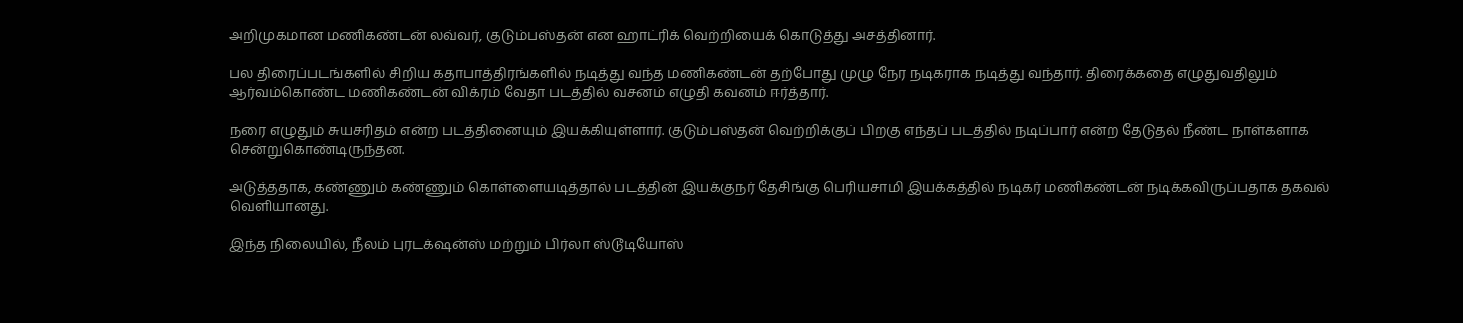அறிமுகமான மணிகண்டன் லவ்வர், குடும்பஸ்தன் என ஹாட்ரிக் வெற்றியைக் கொடுத்து அசத்தினார்.

பல திரைப்படங்களில் சிறிய கதாபாத்திரங்களில் நடித்து வந்த மணிகண்டன் தற்போது முழு நேர நடிகராக நடித்து வந்தார். திரைக்கதை எழுதுவதிலும் ஆர்வம்கொண்ட மணிகண்டன் விக்ரம் வேதா படத்தில் வசனம் எழுதி கவனம் ஈர்த்தார்.

நரை எழுதும் சுயசரிதம் என்ற படத்தினையும் இயக்கியுள்ளார். குடும்பஸ்தன் வெற்றிக்குப் பிறகு எந்தப் படத்தில் நடிப்பார் என்ற தேடுதல் நீண்ட நாள்களாக சென்றுகொண்டிருந்தன.

அடுத்ததாக, கண்ணும் கண்ணும் கொள்ளையடித்தால் படத்தின் இயக்குநர் தேசிங்கு பெரியசாமி இயக்கத்தில் நடிகர் மணிகண்டன் நடிக்கவிருப்பதாக தகவல் வெளியானது.

இந்த நிலையில், நீலம் புரடக்‌ஷன்ஸ் மற்றும் பிர்லா ஸ்டூடியோஸ்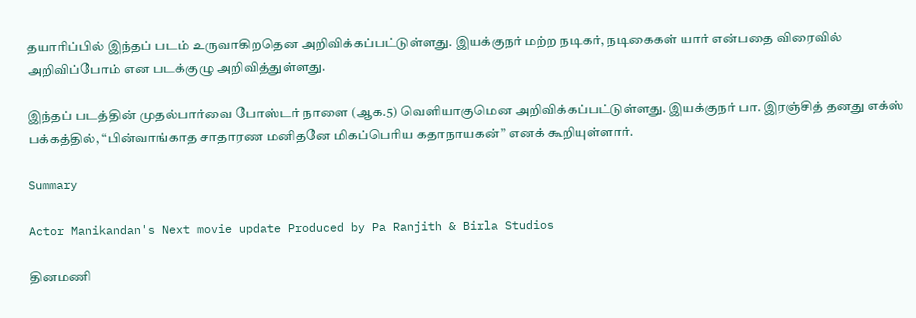தயாரிப்பில் இந்தப் படம் உருவாகிறதென அறிவிக்கப்பட்டுள்ளது. இயக்குநர் மற்ற நடிகர், நடிகைகள் யார் என்பதை விரைவில் அறிவிப்போம் என படக்குழு அறிவித்துள்ளது.

இந்தப் படத்தின் முதல்பார்வை போஸ்டர் நாளை (ஆக.5) வெளியாகுமென அறிவிக்கப்பட்டுள்ளது. இயக்குநர் பா. இரஞ்சித் தனது எக்ஸ் பக்கத்தில், “பின்வாங்காத சாதாரண மனிதனே மிகப்பெரிய கதாநாயகன்” எனக் கூறியுள்ளார்.

Summary

Actor Manikandan's Next movie update Produced by Pa Ranjith & Birla Studios

தினமணி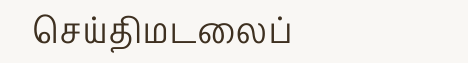செய்திமடலைப்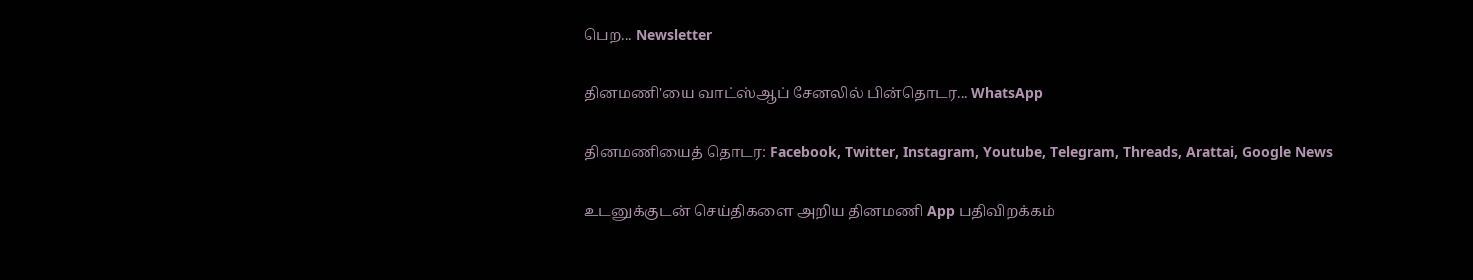பெற... Newsletter

தினமணி'யை வாட்ஸ்ஆப் சேனலில் பின்தொடர... WhatsApp

தினமணியைத் தொடர: Facebook, Twitter, Instagram, Youtube, Telegram, Threads, Arattai, Google News

உடனுக்குடன் செய்திகளை அறிய தினமணி App பதிவிறக்கம்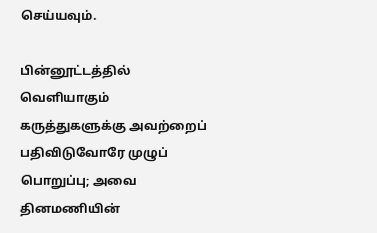செய்யவும்.

பின்னூட்டத்தில் வெளியாகும் கருத்துகளுக்கு அவற்றைப் பதிவிடுவோரே முழுப் பொறுப்பு; அவை தினமணியின்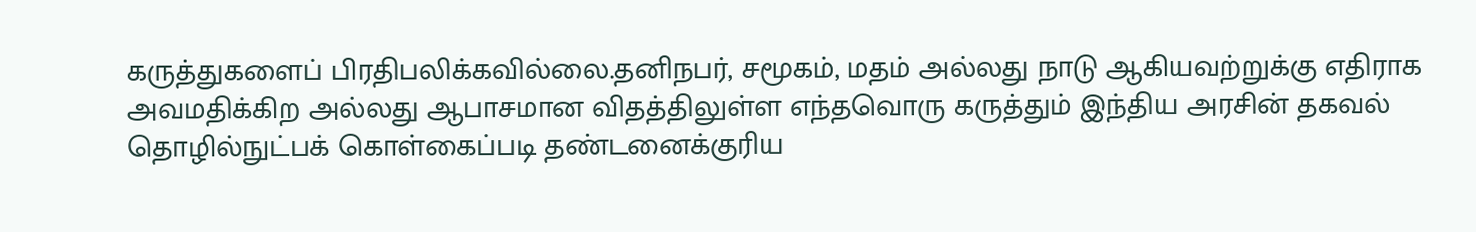கருத்துகளைப் பிரதிபலிக்கவில்லை.தனிநபர், சமூகம், மதம் அல்லது நாடு ஆகியவற்றுக்கு எதிராக அவமதிக்கிற அல்லது ஆபாசமான விதத்திலுள்ள எந்தவொரு கருத்தும் இந்திய அரசின் தகவல் தொழில்நுட்பக் கொள்கைப்படி தண்டனைக்குரிய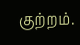குற்றம்.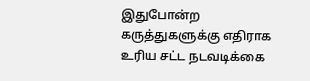இதுபோன்ற கருத்துகளுக்கு எதிராக உரிய சட்ட நடவடிக்கை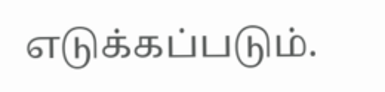எடுக்கப்படும்.